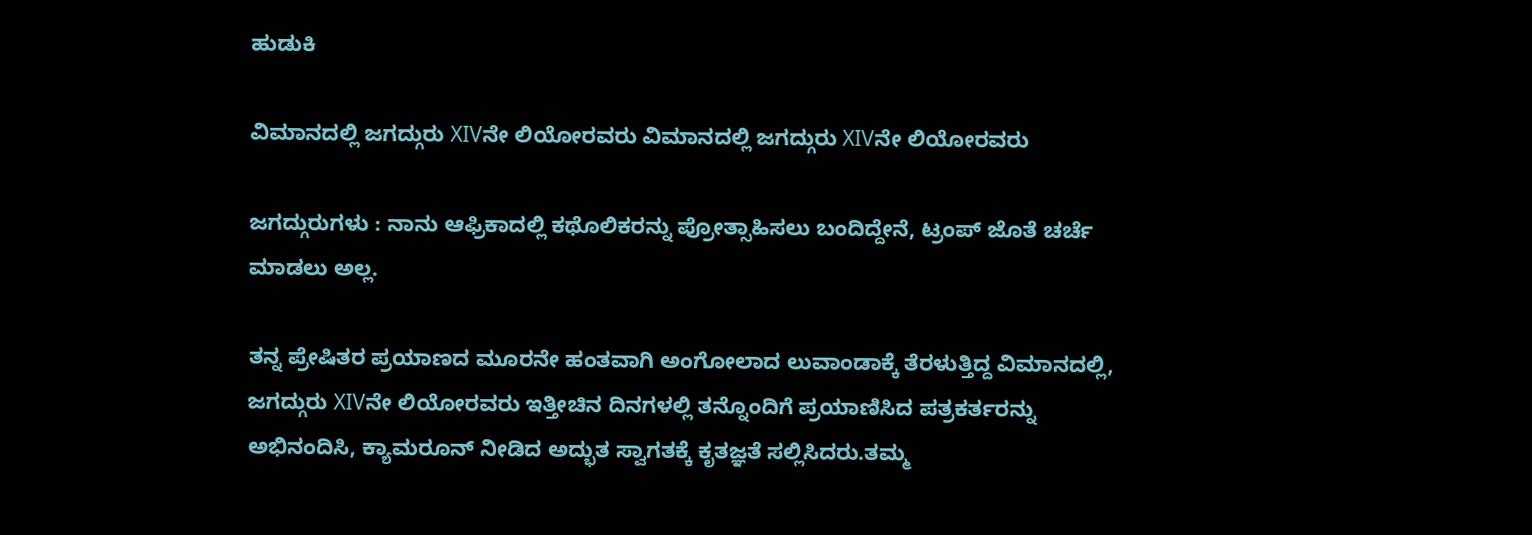ಹುಡುಕಿ

ವಿಮಾನದಲ್ಲಿ ಜಗದ್ಗುರು XIVನೇ ಲಿಯೋರವರು ವಿಮಾನದಲ್ಲಿ ಜಗದ್ಗುರು XIVನೇ ಲಿಯೋರವರು

ಜಗದ್ಗುರುಗಳು : ನಾನು ಆಫ್ರಿಕಾದಲ್ಲಿ ಕಥೊಲಿಕರನ್ನು ಪ್ರೋತ್ಸಾಹಿಸಲು ಬಂದಿದ್ದೇನೆ, ಟ್ರಂಪ್ ಜೊತೆ ಚರ್ಚೆ ಮಾಡಲು ಅಲ್ಲ.

ತನ್ನ ಪ್ರೇಷಿತರ ಪ್ರಯಾಣದ ಮೂರನೇ ಹಂತವಾಗಿ ಅಂಗೋಲಾದ ಲುವಾಂಡಾಕ್ಕೆ ತೆರಳುತ್ತಿದ್ದ ವಿಮಾನದಲ್ಲಿ, ಜಗದ್ಗುರು XIVನೇ ಲಿಯೋರವರು ಇತ್ತೀಚಿನ ದಿನಗಳಲ್ಲಿ ತನ್ನೊಂದಿಗೆ ಪ್ರಯಾಣಿಸಿದ ಪತ್ರಕರ್ತರನ್ನು ಅಭಿನಂದಿಸಿ, ಕ್ಯಾಮರೂನ್ ನೀಡಿದ ಅದ್ಭುತ ಸ್ವಾಗತಕ್ಕೆ ಕೃತಜ್ಞತೆ ಸಲ್ಲಿಸಿದರು.ತಮ್ಮ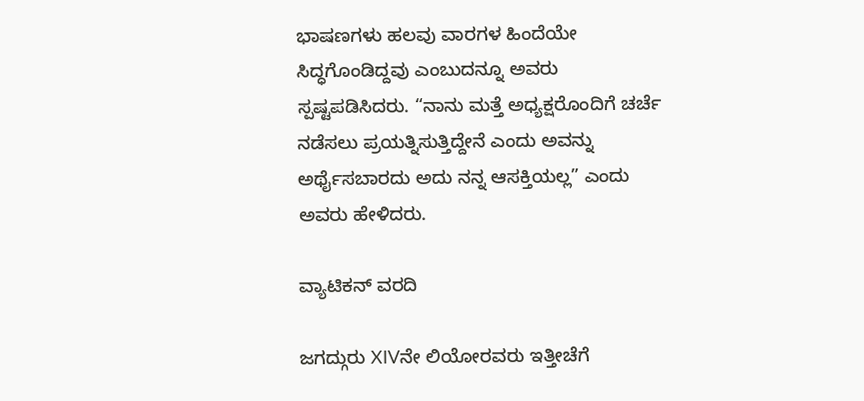ಭಾಷಣಗಳು ಹಲವು ವಾರಗಳ ಹಿಂದೆಯೇ ಸಿದ್ಧಗೊಂಡಿದ್ದವು ಎಂಬುದನ್ನೂ ಅವರು ಸ್ಪಷ್ಟಪಡಿಸಿದರು. “ನಾನು ಮತ್ತೆ ಅಧ್ಯಕ್ಷರೊಂದಿಗೆ ಚರ್ಚೆ ನಡೆಸಲು ಪ್ರಯತ್ನಿಸುತ್ತಿದ್ದೇನೆ ಎಂದು ಅವನ್ನು ಅರ್ಥೈಸಬಾರದು ಅದು ನನ್ನ ಆಸಕ್ತಿಯಲ್ಲ” ಎಂದು ಅವರು ಹೇಳಿದರು.

ವ್ಯಾಟಿಕನ್ ವರದಿ

ಜಗದ್ಗುರು XIVನೇ ಲಿಯೋರವರು ಇತ್ತೀಚೆಗೆ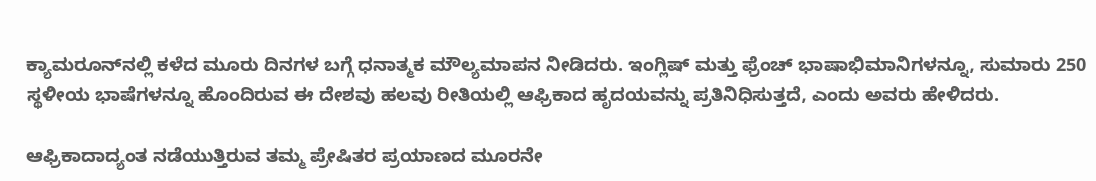ಕ್ಯಾಮರೂನ್‌ನಲ್ಲಿ ಕಳೆದ ಮೂರು ದಿನಗಳ ಬಗ್ಗೆ ಧನಾತ್ಮಕ ಮೌಲ್ಯಮಾಪನ ನೀಡಿದರು. ಇಂಗ್ಲಿಷ್ ಮತ್ತು ಫ್ರೆಂಚ್ ಭಾಷಾಭಿಮಾನಿಗಳನ್ನೂ, ಸುಮಾರು 250 ಸ್ಥಳೀಯ ಭಾಷೆಗಳನ್ನೂ ಹೊಂದಿರುವ ಈ ದೇಶವು ಹಲವು ರೀತಿಯಲ್ಲಿ ಆಫ್ರಿಕಾದ ಹೃದಯವನ್ನು ಪ್ರತಿನಿಧಿಸುತ್ತದೆ, ಎಂದು ಅವರು ಹೇಳಿದರು.

ಆಫ್ರಿಕಾದಾದ್ಯಂತ ನಡೆಯುತ್ತಿರುವ ತಮ್ಮ ಪ್ರೇಷಿತರ ಪ್ರಯಾಣದ ಮೂರನೇ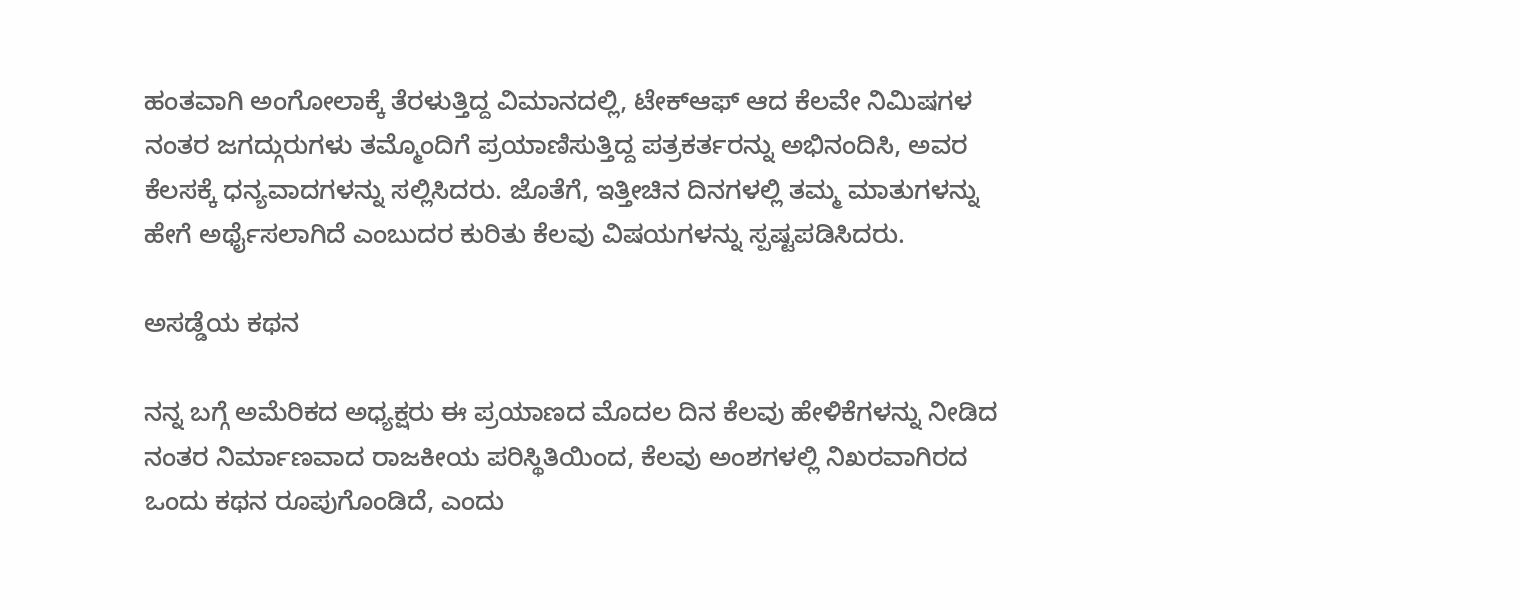ಹಂತವಾಗಿ ಅಂಗೋಲಾಕ್ಕೆ ತೆರಳುತ್ತಿದ್ದ ವಿಮಾನದಲ್ಲಿ, ಟೇಕ್‌ಆಫ್ ಆದ ಕೆಲವೇ ನಿಮಿಷಗಳ ನಂತರ ಜಗದ್ಗುರುಗಳು ತಮ್ಮೊಂದಿಗೆ ಪ್ರಯಾಣಿಸುತ್ತಿದ್ದ ಪತ್ರಕರ್ತರನ್ನು ಅಭಿನಂದಿಸಿ, ಅವರ ಕೆಲಸಕ್ಕೆ ಧನ್ಯವಾದಗಳನ್ನು ಸಲ್ಲಿಸಿದರು. ಜೊತೆಗೆ, ಇತ್ತೀಚಿನ ದಿನಗಳಲ್ಲಿ ತಮ್ಮ ಮಾತುಗಳನ್ನು ಹೇಗೆ ಅರ್ಥೈಸಲಾಗಿದೆ ಎಂಬುದರ ಕುರಿತು ಕೆಲವು ವಿಷಯಗಳನ್ನು ಸ್ಪಷ್ಟಪಡಿಸಿದರು.

ಅಸಡ್ಡೆಯ ಕಥನ

ನನ್ನ ಬಗ್ಗೆ ಅಮೆರಿಕದ ಅಧ್ಯಕ್ಷರು ಈ ಪ್ರಯಾಣದ ಮೊದಲ ದಿನ ಕೆಲವು ಹೇಳಿಕೆಗಳನ್ನು ನೀಡಿದ ನಂತರ ನಿರ್ಮಾಣವಾದ ರಾಜಕೀಯ ಪರಿಸ್ಥಿತಿಯಿಂದ, ಕೆಲವು ಅಂಶಗಳಲ್ಲಿ ನಿಖರವಾಗಿರದ ಒಂದು ಕಥನ ರೂಪುಗೊಂಡಿದೆ, ಎಂದು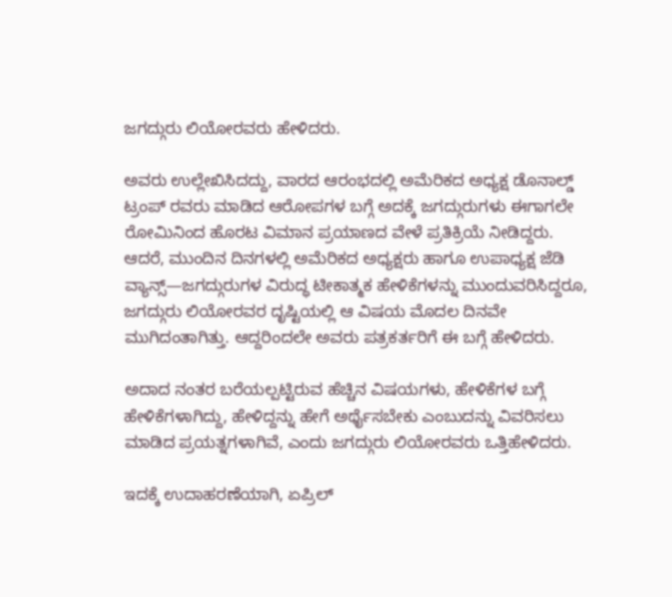ಜಗದ್ಗುರು ಲಿಯೋರವರು ಹೇಳಿದರು.

ಅವರು ಉಲ್ಲೇಖಿಸಿದದ್ದು, ವಾರದ ಆರಂಭದಲ್ಲಿ ಅಮೆರಿಕದ ಅಧ್ಯಕ್ಷ ಡೊನಾಲ್ಡ್ ಟ್ರಂಪ್ ರವರು ಮಾಡಿದ ಆರೋಪಗಳ ಬಗ್ಗೆ ಅದಕ್ಕೆ ಜಗದ್ಗುರುಗಳು ಈಗಾಗಲೇ ರೋಮಿನಿಂದ ಹೊರಟ ವಿಮಾನ ಪ್ರಯಾಣದ ವೇಳೆ ಪ್ರತಿಕ್ರಿಯೆ ನೀಡಿದ್ದರು. ಆದರೆ, ಮುಂದಿನ ದಿನಗಳಲ್ಲಿ ಅಮೆರಿಕದ ಅಧ್ಯಕ್ಷರು ಹಾಗೂ ಉಪಾಧ್ಯಕ್ಷ ಜೆಡಿ ವ್ಯಾನ್ಸ್—ಜಗದ್ಗುರುಗಳ ವಿರುದ್ಧ ಟೀಕಾತ್ಮಕ ಹೇಳಿಕೆಗಳನ್ನು ಮುಂದುವರಿಸಿದ್ದರೂ, ಜಗದ್ಗುರು ಲಿಯೋರವರ ದೃಷ್ಟಿಯಲ್ಲಿ ಆ ವಿಷಯ ಮೊದಲ ದಿನವೇ ಮುಗಿದಂತಾಗಿತ್ತು. ಆದ್ದರಿಂದಲೇ ಅವರು ಪತ್ರಕರ್ತರಿಗೆ ಈ ಬಗ್ಗೆ ಹೇಳಿದರು.

ಅದಾದ ನಂತರ ಬರೆಯಲ್ಪಟ್ಟಿರುವ ಹೆಚ್ಚಿನ ವಿಷಯಗಳು, ಹೇಳಿಕೆಗಳ ಬಗ್ಗೆ ಹೇಳಿಕೆಗಳಾಗಿದ್ದು, ಹೇಳಿದ್ದನ್ನು ಹೇಗೆ ಅರ್ಥೈಸಬೇಕು ಎಂಬುದನ್ನು ವಿವರಿಸಲು ಮಾಡಿದ ಪ್ರಯತ್ನಗಳಾಗಿವೆ, ಎಂದು ಜಗದ್ಗುರು ಲಿಯೋರವರು ಒತ್ತಿಹೇಳಿದರು.

ಇದಕ್ಕೆ ಉದಾಹರಣೆಯಾಗಿ, ಏಪ್ರಿಲ್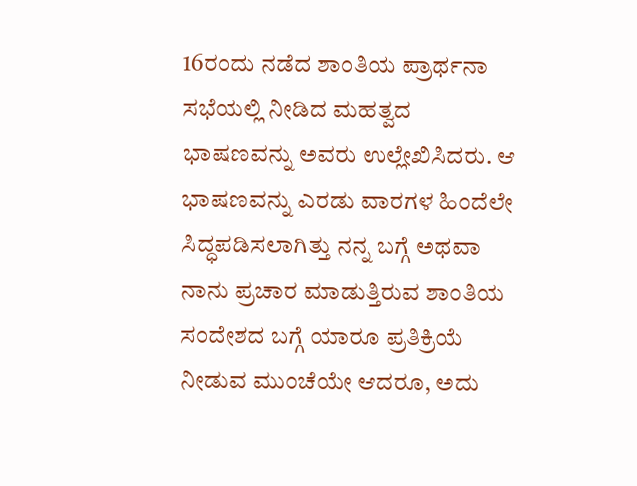16ರಂದು ನಡೆದ ಶಾಂತಿಯ ಪ್ರಾರ್ಥನಾ ಸಭೆಯಲ್ಲಿ ನೀಡಿದ ಮಹತ್ವದ ಭಾಷಣವನ್ನು ಅವರು ಉಲ್ಲೇಖಿಸಿದರು. ಆ ಭಾಷಣವನ್ನು ಎರಡು ವಾರಗಳ ಹಿಂದೆಲೇ ಸಿದ್ಧಪಡಿಸಲಾಗಿತ್ತು ನನ್ನ ಬಗ್ಗೆ ಅಥವಾ ನಾನು ಪ್ರಚಾರ ಮಾಡುತ್ತಿರುವ ಶಾಂತಿಯ ಸಂದೇಶದ ಬಗ್ಗೆ ಯಾರೂ ಪ್ರತಿಕ್ರಿಯೆ ನೀಡುವ ಮುಂಚೆಯೇ ಆದರೂ, ಅದು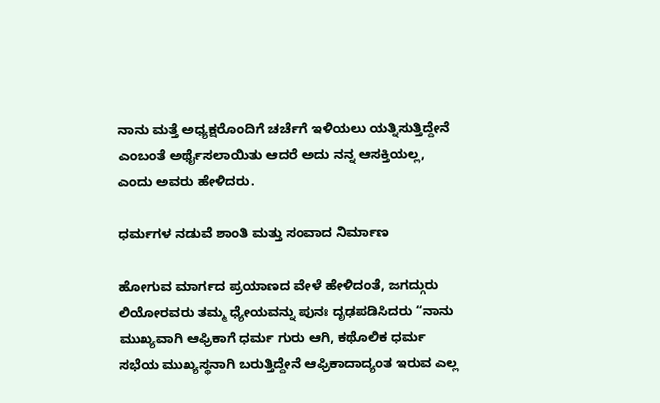ನಾನು ಮತ್ತೆ ಅಧ್ಯಕ್ಷರೊಂದಿಗೆ ಚರ್ಚೆಗೆ ಇಳಿಯಲು ಯತ್ನಿಸುತ್ತಿದ್ದೇನೆ ಎಂಬಂತೆ ಅರ್ಥೈಸಲಾಯಿತು ಆದರೆ ಅದು ನನ್ನ ಆಸಕ್ತಿಯಲ್ಲ, ಎಂದು ಅವರು ಹೇಳಿದರು.

ಧರ್ಮಗಳ ನಡುವೆ ಶಾಂತಿ ಮತ್ತು ಸಂವಾದ ನಿರ್ಮಾಣ

ಹೋಗುವ ಮಾರ್ಗದ ಪ್ರಯಾಣದ ವೇಳೆ ಹೇಳಿದಂತೆ, ಜಗದ್ಗುರು ಲಿಯೋರವರು ತಮ್ಮ ಧ್ಯೇಯವನ್ನು ಪುನಃ ದೃಢಪಡಿಸಿದರು “ನಾನು ಮುಖ್ಯವಾಗಿ ಆಫ್ರಿಕಾಗೆ ಧರ್ಮ ಗುರು ಆಗಿ, ಕಥೊಲಿಕ ಧರ್ಮ ಸಭೆಯ ಮುಖ್ಯಸ್ಥನಾಗಿ ಬರುತ್ತಿದ್ದೇನೆ ಆಫ್ರಿಕಾದಾದ್ಯಂತ ಇರುವ ಎಲ್ಲ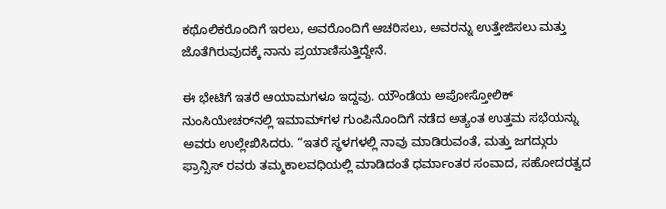ಕಥೊಲಿಕರೊಂದಿಗೆ ಇರಲು, ಅವರೊಂದಿಗೆ ಆಚರಿಸಲು, ಅವರನ್ನು ಉತ್ತೇಜಿಸಲು ಮತ್ತು ಜೊತೆಗಿರುವುದಕ್ಕೆ ನಾನು ಪ್ರಯಾಣಿಸುತ್ತಿದ್ದೇನೆ.

ಈ ಭೇಟಿಗೆ ಇತರೆ ಆಯಾಮಗಳೂ ಇದ್ದವು. ಯೌಂಡೆಯ ಅಪೋಸ್ತೋಲಿಕ್ ನುಂಸಿಯೇಚರ್‌ನಲ್ಲಿ ಇಮಾಮ್‌ಗಳ ಗುಂಪಿನೊಂದಿಗೆ ನಡೆದ ಅತ್ಯಂತ ಉತ್ತಮ ಸಭೆಯನ್ನು ಅವರು ಉಲ್ಲೇಖಿಸಿದರು. “ಇತರೆ ಸ್ಥಳಗಳಲ್ಲಿ ನಾವು ಮಾಡಿರುವಂತೆ, ಮತ್ತು ಜಗದ್ಗುರು ಫ್ರಾನ್ಸಿಸ್ ರವರು ತಮ್ಮಕಾಲವಧಿಯಲ್ಲಿ ಮಾಡಿದಂತೆ ಧರ್ಮಾಂತರ ಸಂವಾದ, ಸಹೋದರತ್ವದ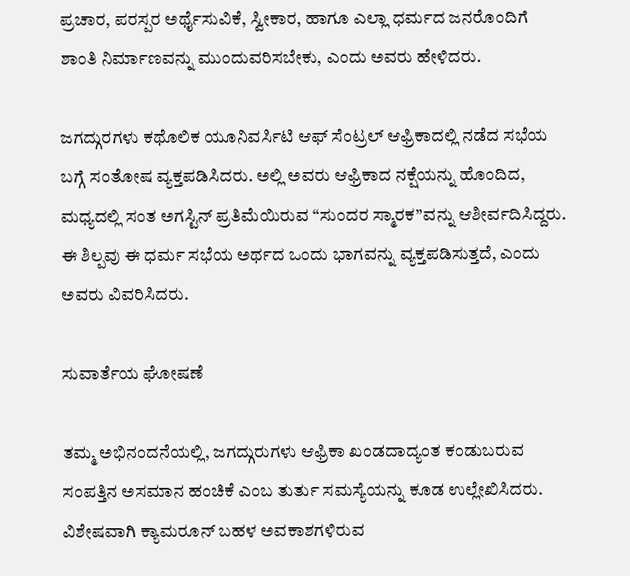ಪ್ರಚಾರ, ಪರಸ್ಪರ ಅರ್ಥೈಸುವಿಕೆ, ಸ್ವೀಕಾರ, ಹಾಗೂ ಎಲ್ಲಾ ಧರ್ಮದ ಜನರೊಂದಿಗೆ ಶಾಂತಿ ನಿರ್ಮಾಣವನ್ನು ಮುಂದುವರಿಸಬೇಕು, ಎಂದು ಅವರು ಹೇಳಿದರು.

ಜಗದ್ಗುರಗಳು ಕಥೊಲಿಕ ಯೂನಿವರ್ಸಿಟಿ ಆಫ್ ಸೆಂಟ್ರಲ್ ಆಫ್ರಿಕಾದಲ್ಲಿ ನಡೆದ ಸಭೆಯ ಬಗ್ಗೆ ಸಂತೋಷ ವ್ಯಕ್ತಪಡಿಸಿದರು. ಅಲ್ಲಿ ಅವರು ಆಫ್ರಿಕಾದ ನಕ್ಷೆಯನ್ನು ಹೊಂದಿದ, ಮಧ್ಯದಲ್ಲಿ ಸಂತ ಅಗಸ್ಟಿನ್ ಪ್ರತಿಮೆಯಿರುವ “ಸುಂದರ ಸ್ಮಾರಕ”ವನ್ನು ಆಶೀರ್ವದಿಸಿದ್ದರು. ಈ ಶಿಲ್ಪವು ಈ ಧರ್ಮ ಸಭೆಯ ಅರ್ಥದ ಒಂದು ಭಾಗವನ್ನು ವ್ಯಕ್ತಪಡಿಸುತ್ತದೆ, ಎಂದು ಅವರು ವಿವರಿಸಿದರು.

ಸುವಾರ್ತೆಯ ಘೋಷಣೆ

ತಮ್ಮ ಅಭಿನಂದನೆಯಲ್ಲಿ, ಜಗದ್ಗುರುಗಳು ಆಫ್ರಿಕಾ ಖಂಡದಾದ್ಯಂತ ಕಂಡುಬರುವ ಸಂಪತ್ತಿನ ಅಸಮಾನ ಹಂಚಿಕೆ ಎಂಬ ತುರ್ತು ಸಮಸ್ಯೆಯನ್ನು ಕೂಡ ಉಲ್ಲೇಖಿಸಿದರು. ವಿಶೇಷವಾಗಿ ಕ್ಯಾಮರೂನ್‌ ಬಹಳ ಅವಕಾಶಗಳಿರುವ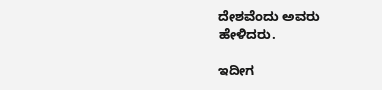ದೇಶವೆಂದು ಅವರು ಹೇಳಿದರು.

ಇದೀಗ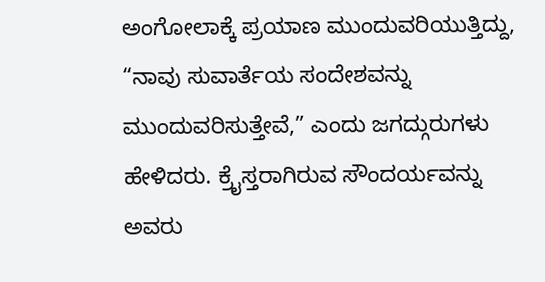ಅಂಗೋಲಾಕ್ಕೆ ಪ್ರಯಾಣ ಮುಂದುವರಿಯುತ್ತಿದ್ದು, “ನಾವು ಸುವಾರ್ತೆಯ ಸಂದೇಶವನ್ನು ಮುಂದುವರಿಸುತ್ತೇವೆ,” ಎಂದು ಜಗದ್ಗುರುಗಳು ಹೇಳಿದರು. ಕ್ರೈಸ್ತರಾಗಿರುವ ಸೌಂದರ್ಯವನ್ನು ಅವರು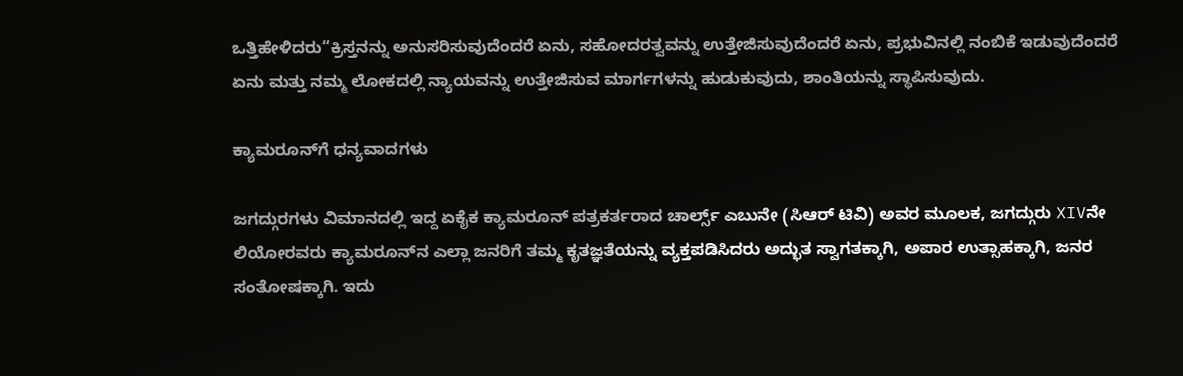ಒತ್ತಿಹೇಳಿದರು“ಕ್ರಿಸ್ತನನ್ನು ಅನುಸರಿಸುವುದೆಂದರೆ ಏನು, ಸಹೋದರತ್ವವನ್ನು ಉತ್ತೇಜಿಸುವುದೆಂದರೆ ಏನು, ಪ್ರಭುವಿನಲ್ಲಿ ನಂಬಿಕೆ ಇಡುವುದೆಂದರೆ ಏನು ಮತ್ತು ನಮ್ಮ ಲೋಕದಲ್ಲಿ ನ್ಯಾಯವನ್ನು ಉತ್ತೇಜಿಸುವ ಮಾರ್ಗಗಳನ್ನು ಹುಡುಕುವುದು, ಶಾಂತಿಯನ್ನು ಸ್ಥಾಪಿಸುವುದು.

ಕ್ಯಾಮರೂನ್‌ಗೆ ಧನ್ಯವಾದಗಳು

ಜಗದ್ಗುರಗಳು ವಿಮಾನದಲ್ಲಿ ಇದ್ದ ಏಕೈಕ ಕ್ಯಾಮರೂನ್ ಪತ್ರಕರ್ತರಾದ ಚಾರ್ಲ್ಸ್ ಎಬುನೇ (ಸಿಆರ್ ಟಿವಿ) ಅವರ ಮೂಲಕ, ಜಗದ್ಗುರು XIVನೇ ಲಿಯೋರವರು ಕ್ಯಾಮರೂನ್‌ನ ಎಲ್ಲಾ ಜನರಿಗೆ ತಮ್ಮ ಕೃತಜ್ಞತೆಯನ್ನು ವ್ಯಕ್ತಪಡಿಸಿದರು ಅದ್ಭುತ ಸ್ವಾಗತಕ್ಕಾಗಿ, ಅಪಾರ ಉತ್ಸಾಹಕ್ಕಾಗಿ, ಜನರ ಸಂತೋಷಕ್ಕಾಗಿ. ಇದು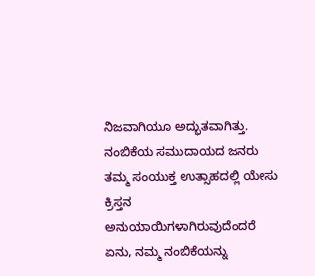ನಿಜವಾಗಿಯೂ ಅದ್ಭುತವಾಗಿತ್ತು. ನಂಬಿಕೆಯ ಸಮುದಾಯದ ಜನರು ತಮ್ಮ ಸಂಯುಕ್ತ ಉತ್ಸಾಹದಲ್ಲಿ ಯೇಸು ಕ್ರಿಸ್ತನ ಅನುಯಾಯಿಗಳಾಗಿರುವುದೆಂದರೆ ಏನು, ನಮ್ಮ ನಂಬಿಕೆಯನ್ನು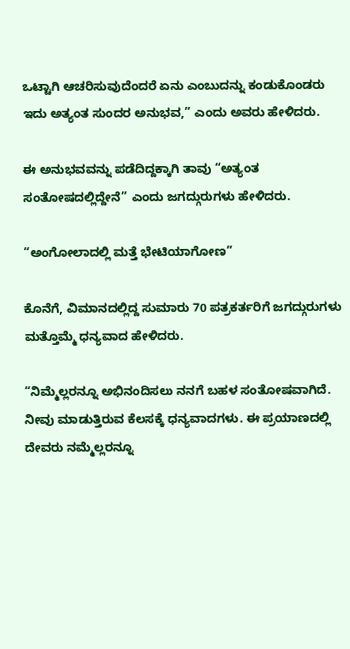ಒಟ್ಟಾಗಿ ಆಚರಿಸುವುದೆಂದರೆ ಏನು ಎಂಬುದನ್ನು ಕಂಡುಕೊಂಡರು ಇದು ಅತ್ಯಂತ ಸುಂದರ ಅನುಭವ,” ಎಂದು ಅವರು ಹೇಳಿದರು.

ಈ ಅನುಭವವನ್ನು ಪಡೆದಿದ್ದಕ್ಕಾಗಿ ತಾವು “ಅತ್ಯಂತ ಸಂತೋಷದಲ್ಲಿದ್ದೇನೆ” ಎಂದು ಜಗದ್ಗುರುಗಳು ಹೇಳಿದರು.

“ಅಂಗೋಲಾದಲ್ಲಿ ಮತ್ತೆ ಭೇಟಿಯಾಗೋಣ”

ಕೊನೆಗೆ, ವಿಮಾನದಲ್ಲಿದ್ದ ಸುಮಾರು 70 ಪತ್ರಕರ್ತರಿಗೆ ಜಗದ್ಗುರುಗಳು ಮತ್ತೊಮ್ಮೆ ಧನ್ಯವಾದ ಹೇಳಿದರು.

“ನಿಮ್ಮೆಲ್ಲರನ್ನೂ ಅಭಿನಂದಿಸಲು ನನಗೆ ಬಹಳ ಸಂತೋಷವಾಗಿದೆ. ನೀವು ಮಾಡುತ್ತಿರುವ ಕೆಲಸಕ್ಕೆ ಧನ್ಯವಾದಗಳು. ಈ ಪ್ರಯಾಣದಲ್ಲಿ ದೇವರು ನಮ್ಮೆಲ್ಲರನ್ನೂ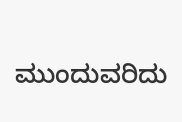ಮುಂದುವರಿದು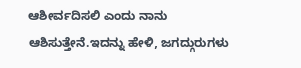ಆಶೀರ್ವದಿಸಲಿ ಎಂದು ನಾನು ಆಶಿಸುತ್ತೇನೆ.ಇದನ್ನು ಹೇಳಿ, ಜಗದ್ಗುರುಗಳು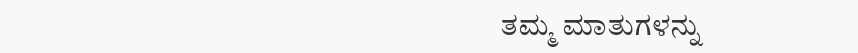ತಮ್ಮ ಮಾತುಗಳನ್ನು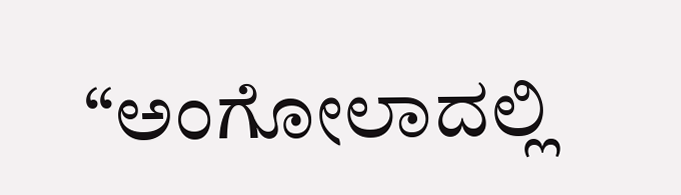“ಅಂಗೋಲಾದಲ್ಲಿ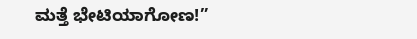ಮತ್ತೆ ಭೇಟಿಯಾಗೋಣ!”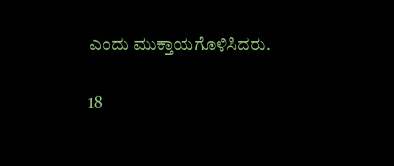ಎಂದು ಮುಕ್ತಾಯಗೊಳಿಸಿದರು.

18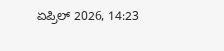ಏಪ್ರಿಲ್ 2026, 14:23